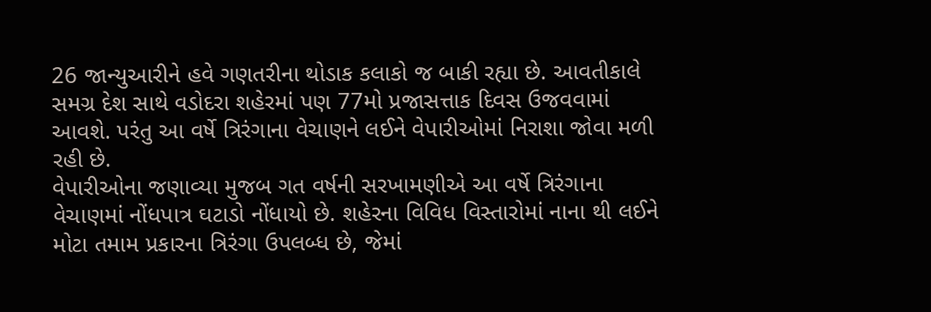26 જાન્યુઆરીને હવે ગણતરીના થોડાક કલાકો જ બાકી રહ્યા છે. આવતીકાલે સમગ્ર દેશ સાથે વડોદરા શહેરમાં પણ 77મો પ્રજાસત્તાક દિવસ ઉજવવામાં આવશે. પરંતુ આ વર્ષે ત્રિરંગાના વેચાણને લઈને વેપારીઓમાં નિરાશા જોવા મળી રહી છે.
વેપારીઓના જણાવ્યા મુજબ ગત વર્ષની સરખામણીએ આ વર્ષે ત્રિરંગાના વેચાણમાં નોંધપાત્ર ઘટાડો નોંધાયો છે. શહેરના વિવિધ વિસ્તારોમાં નાના થી લઈને મોટા તમામ પ્રકારના ત્રિરંગા ઉપલબ્ધ છે, જેમાં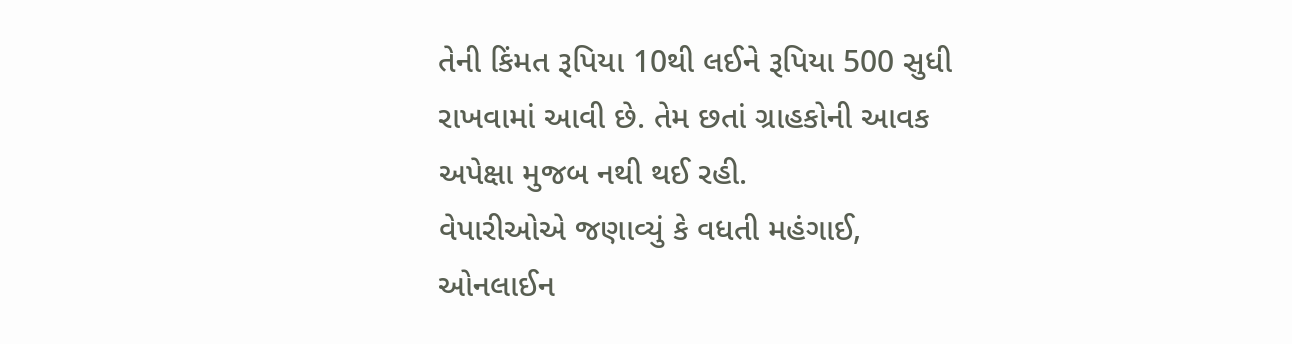તેની કિંમત રૂપિયા 10થી લઈને રૂપિયા 500 સુધી રાખવામાં આવી છે. તેમ છતાં ગ્રાહકોની આવક અપેક્ષા મુજબ નથી થઈ રહી.
વેપારીઓએ જણાવ્યું કે વધતી મહંગાઈ, ઓનલાઈન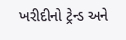ખરીદીનો ટ્રેન્ડ અને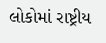લોકોમાં રાષ્ટ્રીય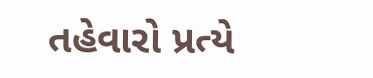તહેવારો પ્રત્યે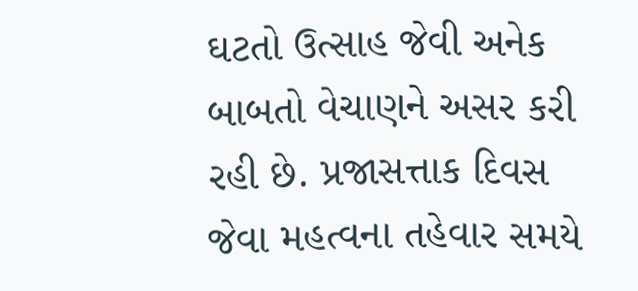ઘટતો ઉત્સાહ જેવી અનેક બાબતો વેચાણને અસર કરી રહી છે. પ્રજાસત્તાક દિવસ જેવા મહત્વના તહેવાર સમયે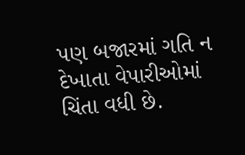પણ બજારમાં ગતિ ન દેખાતા વેપારીઓમાં ચિંતા વધી છે.